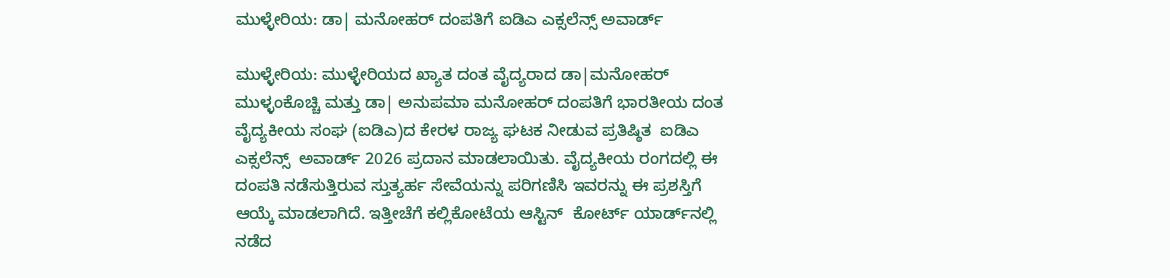ಮುಳ್ಳೇರಿಯ: ಡಾ| ಮನೋಹರ್ ದಂಪತಿಗೆ ಐಡಿಎ ಎಕ್ಸಲೆನ್ಸ್ ಅವಾರ್ಡ್

ಮುಳ್ಳೇರಿಯ: ಮುಳ್ಳೇರಿಯದ ಖ್ಯಾತ ದಂತ ವೈದ್ಯರಾದ ಡಾ|ಮನೋಹರ್ ಮುಳ್ಳಂಕೊಚ್ಚಿ ಮತ್ತು ಡಾ| ಅನುಪಮಾ ಮನೋಹರ್ ದಂಪತಿಗೆ ಭಾರತೀಯ ದಂತ ವೈದ್ಯಕೀಯ ಸಂಘ (ಐಡಿಎ)ದ ಕೇರಳ ರಾಜ್ಯ ಘಟಕ ನೀಡುವ ಪ್ರತಿಷ್ಠಿತ  ಐಡಿಎ ಎಕ್ಸಲೆನ್ಸ್  ಅವಾರ್ಡ್ 2026 ಪ್ರದಾನ ಮಾಡಲಾಯಿತು. ವೈದ್ಯಕೀಯ ರಂಗದಲ್ಲಿ ಈ ದಂಪತಿ ನಡೆಸುತ್ತಿರುವ ಸ್ತುತ್ಯರ್ಹ ಸೇವೆಯನ್ನು ಪರಿಗಣಿಸಿ ಇವರನ್ನು ಈ ಪ್ರಶಸ್ತಿಗೆ ಆಯ್ಕೆ ಮಾಡಲಾಗಿದೆ. ಇತ್ತೀಚೆಗೆ ಕಲ್ಲಿಕೋಟೆಯ ಆಸ್ಟಿನ್  ಕೋರ್ಟ್ ಯಾರ್ಡ್‌ನಲ್ಲಿ ನಡೆದ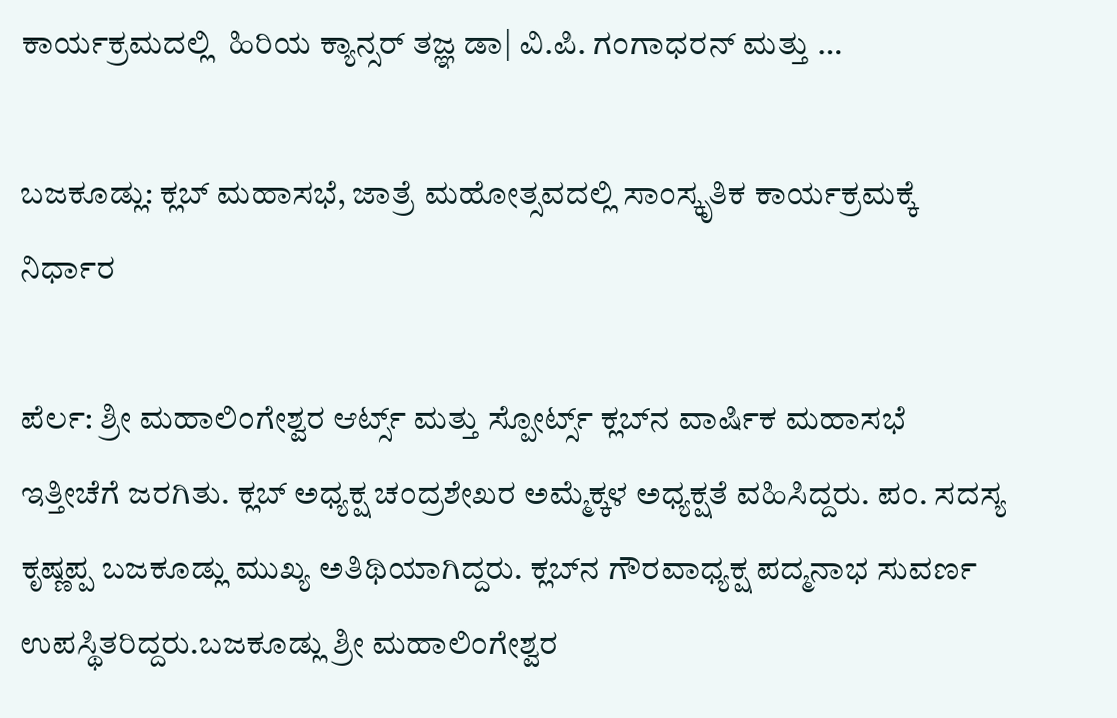ಕಾರ್ಯಕ್ರಮದಲ್ಲಿ  ಹಿರಿಯ ಕ್ಯಾನ್ಸರ್ ತಜ್ಞ ಡಾ| ವಿ.ಪಿ. ಗಂಗಾಧರನ್ ಮತ್ತು …

ಬಜಕೂಡ್ಲು: ಕ್ಲಬ್ ಮಹಾಸಭೆ, ಜಾತ್ರೆ ಮಹೋತ್ಸವದಲ್ಲಿ ಸಾಂಸ್ಕೃತಿಕ ಕಾರ್ಯಕ್ರಮಕ್ಕೆ ನಿರ್ಧಾರ

ಪೆರ್ಲ: ಶ್ರೀ ಮಹಾಲಿಂಗೇಶ್ವರ ಆರ್ಟ್ಸ್ ಮತ್ತು ಸ್ಪೋರ್ಟ್ಸ್ ಕ್ಲಬ್‌ನ ವಾರ್ಷಿಕ ಮಹಾಸಭೆ ಇತ್ತೀಚೆಗೆ ಜರಗಿತು. ಕ್ಲಬ್ ಅಧ್ಯಕ್ಷ ಚಂದ್ರಶೇಖರ ಅಮ್ಮೆಕ್ಕಳ ಅಧ್ಯಕ್ಷತೆ ವಹಿಸಿದ್ದರು. ಪಂ. ಸದಸ್ಯ ಕೃಷ್ಣಪ್ಪ ಬಜಕೂಡ್ಲು ಮುಖ್ಯ ಅತಿಥಿಯಾಗಿದ್ದರು. ಕ್ಲಬ್‌ನ ಗೌರವಾಧ್ಯಕ್ಷ ಪದ್ಮನಾಭ ಸುವರ್ಣ ಉಪಸ್ಥಿತರಿದ್ದರು.ಬಜಕೂಡ್ಲು ಶ್ರೀ ಮಹಾಲಿಂಗೇಶ್ವರ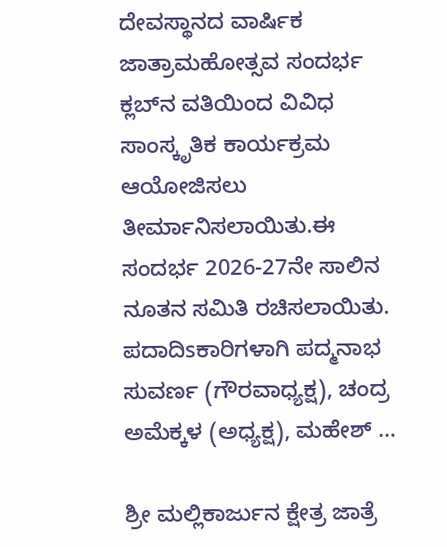ದೇವಸ್ಥಾನದ ವಾರ್ಷಿಕ ಜಾತ್ರಾಮಹೋತ್ಸವ ಸಂದರ್ಭ ಕ್ಲಬ್‌ನ ವತಿಯಿಂದ ವಿವಿಧ ಸಾಂಸ್ಕೃತಿಕ ಕಾರ್ಯಕ್ರಮ ಆಯೋಜಿಸಲು ತೀರ್ಮಾನಿಸಲಾಯಿತು.ಈ ಸಂದರ್ಭ 2026-27ನೇ ಸಾಲಿನ ನೂತನ ಸಮಿತಿ ರಚಿಸಲಾಯಿತು. ಪದಾದಿsಕಾರಿಗಳಾಗಿ ಪದ್ಮನಾಭ ಸುವರ್ಣ (ಗೌರವಾಧ್ಯಕ್ಷ), ಚಂದ್ರ ಅಮೆಕ್ಕಳ (ಅಧ್ಯಕ್ಷ), ಮಹೇಶ್ …

ಶ್ರೀ ಮಲ್ಲಿಕಾರ್ಜುನ ಕ್ಷೇತ್ರ ಜಾತ್ರೆ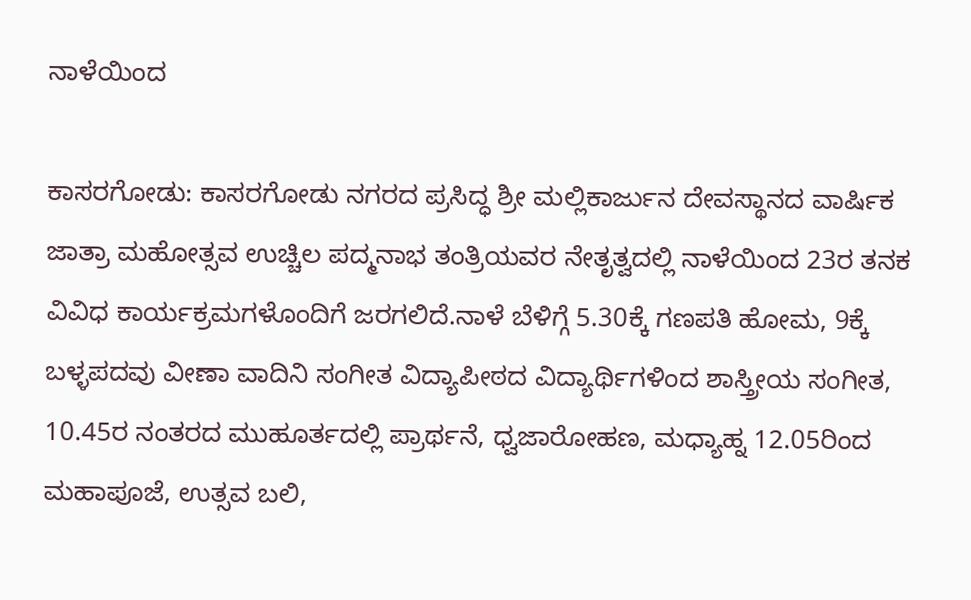ನಾಳೆಯಿಂದ

ಕಾಸರಗೋಡು: ಕಾಸರಗೋಡು ನಗರದ ಪ್ರಸಿದ್ಧ ಶ್ರೀ ಮಲ್ಲಿಕಾರ್ಜುನ ದೇವಸ್ಥಾನದ ವಾರ್ಷಿಕ ಜಾತ್ರಾ ಮಹೋತ್ಸವ ಉಚ್ಚಿಲ ಪದ್ಮನಾಭ ತಂತ್ರಿಯವರ ನೇತೃತ್ವದಲ್ಲಿ ನಾಳೆಯಿಂದ 23ರ ತನಕ ವಿವಿಧ ಕಾರ್ಯಕ್ರಮಗಳೊಂದಿಗೆ ಜರಗಲಿದೆ.ನಾಳೆ ಬೆಳಿಗ್ಗೆ 5.30ಕ್ಕೆ ಗಣಪತಿ ಹೋಮ, 9ಕ್ಕೆ ಬಳ್ಳಪದವು ವೀಣಾ ವಾದಿನಿ ಸಂಗೀತ ವಿದ್ಯಾಪೀಠದ ವಿದ್ಯಾರ್ಥಿಗಳಿಂದ ಶಾಸ್ತ್ರೀಯ ಸಂಗೀತ, 10.45ರ ನಂತರದ ಮುಹೂರ್ತದಲ್ಲಿ ಪ್ರಾರ್ಥನೆ, ಧ್ವಜಾರೋಹಣ, ಮಧ್ಯಾಹ್ನ 12.05ರಿಂದ ಮಹಾಪೂಜೆ, ಉತ್ಸವ ಬಲಿ,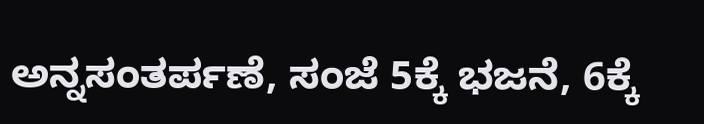ಅನ್ನಸಂತರ್ಪಣೆ, ಸಂಜೆ 5ಕ್ಕೆ ಭಜನೆ, 6ಕ್ಕೆ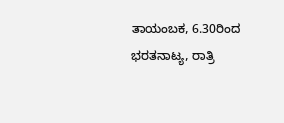ತಾಯಂಬಕ, 6.30ರಿಂದ ಭರತನಾಟ್ಯ, ರಾತ್ರಿ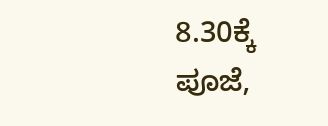8.30ಕ್ಕೆ ಪೂಜೆ,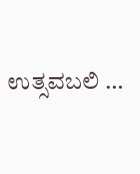ಉತ್ಸವಬಲಿ …